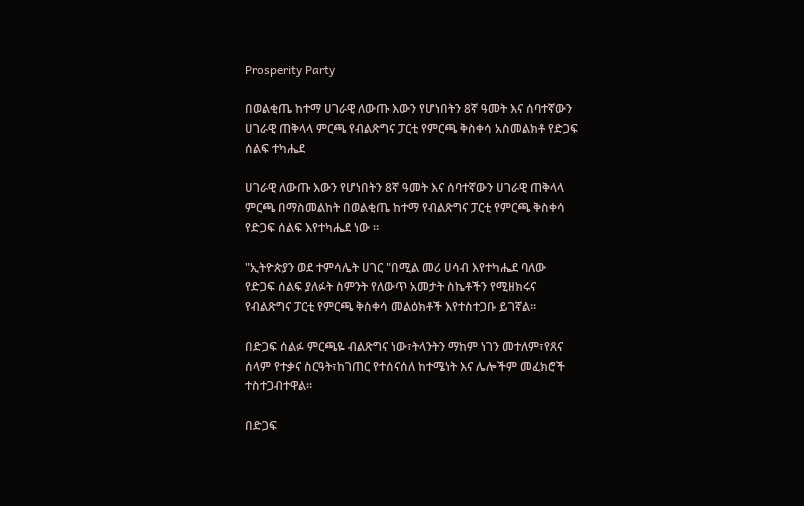Prosperity Party

በወልቂጤ ከተማ ሀገራዊ ለውጡ እውን የሆነበትን 8ኛ ዓመት እና ሰባተኛውን ሀገራዊ ጠቅላላ ምርጫ የብልጽግና ፓርቲ የምርጫ ቅስቀሳ አስመልክቶ የድጋፍ ሰልፍ ተካሔደ

ሀገራዊ ለውጡ እውን የሆነበትን 8ኛ ዓመት እና ሰባተኛውን ሀገራዊ ጠቅላላ ምርጫ በማስመልከት በወልቂጤ ከተማ የብልጽግና ፓርቲ የምርጫ ቅስቀሳ የድጋፍ ሰልፍ እየተካሔደ ነው ።

"ኢትዮጵያን ወደ ተምሳሌት ሀገር "በሚል መሪ ሀሳብ እየተካሔደ ባለው የድጋፍ ሰልፍ ያለፉት ስምንት የለውጥ አመታት ስኬቶችን የሚዘክሩና  የብልጽግና ፓርቲ የምርጫ ቅስቀሳ መልዕክቶች እየተስተጋቡ ይገኛል።

በድጋፍ ሰልፉ ምርጫዬ ብልጽግና ነው፣ትላንትን ማከም ነገን መተለም፣የጸና ሰላም የተቃና ስርዓት፣ከገጠር የተሰናሰለ ከተሜነት እና ሌሎችም መፈክሮች ተስተጋብተዋል።

በድጋፍ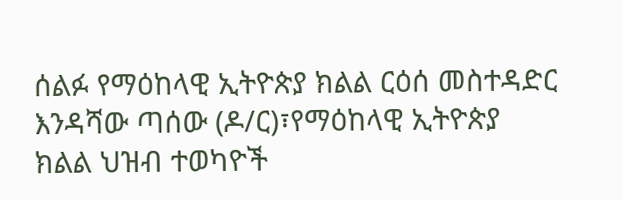ሰልፉ የማዕከላዊ ኢትዮጵያ ክልል ርዕሰ መስተዳድር እንዳሻው ጣሰው (ዶ/ር)፣የማዕከላዊ ኢትዮጵያ ክልል ህዝብ ተወካዮች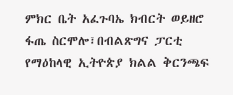ምክር ቤት አፈጉባኤ ክብርት ወይዘሮ ፋጤ ስርሞሎ፣በብልጽግና ፓርቲ የማዕከላዊ ኢትዮጵያ ክልል ቅርንጫፍ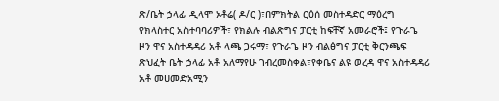ጽ/ቤት ኃላፊ ዲላሞ ኦቶሬ( ዶ/ር )፣በምክትል ርዕሰ መስተዳድር ማዕረግ የክላስተር አስተባባሪዎች፣ የክልሉ ብልጽግና ፓርቲ ከፍቸኛ አመራሮች፤ የጉራጌ ዞን ዋና አስተዳዳሪ አቶ ላጫ ጋሩማ፣ የጉራጌ ዞን ብልፅግና ፓርቲ ቅርንጫፍ ጽህፈት ቤት ኃላፊ አቶ አለማየሁ ገብረመስቀል፣የቀቤና ልዩ ወረዳ ዋና አስተዳዳሪ አቶ መሀመድአሚን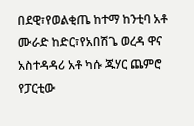በደዊ፣የወልቂጤ ከተማ ከንቲባ አቶ ሙራድ ከድር፣የአበሽጌ ወረዳ ዋና አስተዳዳሪ አቶ ካሱ ጁሃር ጨምሮ የፓርቲው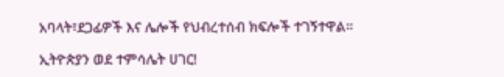አባላት፣ደጋፊዎች እና ሌሎች የህብረተሰብ ክፍሎች ተገኝተዋል።

ኢትዮጵያን ወደ ተምሳሌት ሀገር!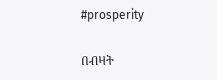#prosperity

በብዛት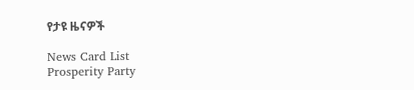የታዩ ዜናዎች

News Card List
Prosperity Party